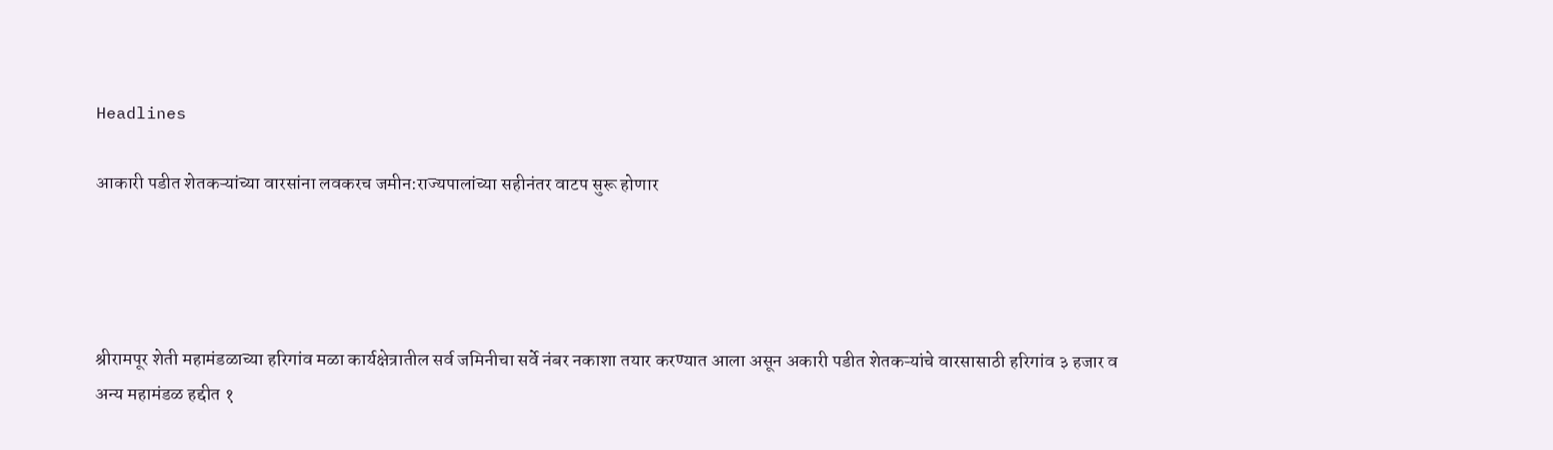Headlines

आकारी पडीत शेतकऱ्यांच्या वारसांना लवकरच जमीन:राज्यपालांच्या सहीनंतर वाटप सुरू होणार




श्रीरामपूर शेती महामंडळाच्या हरिगांव मळा कार्यक्षेत्रातील सर्व जमिनीचा सर्वे नंबर नकाशा तयार करण्यात आला असून अकारी पडीत शेतकऱ्यांचे वारसासाठी हरिगांव ३ हजार व अन्य महामंडळ हद्दीत १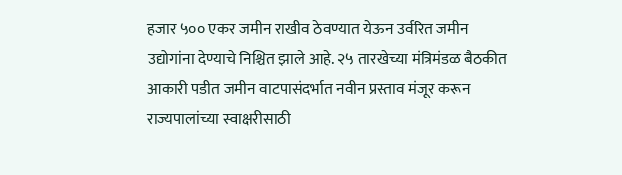हजार ५०० एकर जमीन राखीव ठेवण्यात येऊन उर्वरित जमीन उद्योगांना देण्याचे निश्चित झाले आहे. २५ तारखेच्या मंत्रिमंडळ बैठकीत आकारी पडीत जमीन वाटपासंदर्भात नवीन प्रस्ताव मंजूर करून राज्यपालांच्या स्वाक्षरीसाठी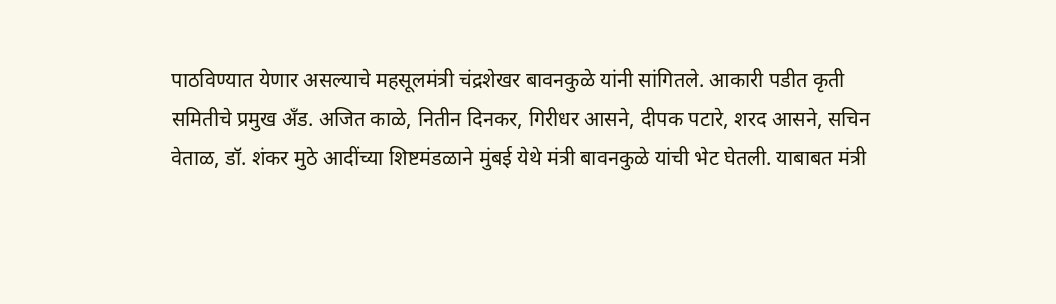पाठविण्यात येणार असल्याचे महसूलमंत्री चंद्रशेखर बावनकुळे यांनी सांगितले. आकारी पडीत कृती समितीचे प्रमुख अँड. अजित काळे, नितीन दिनकर, गिरीधर आसने, दीपक पटारे, शरद आसने, सचिन वेताळ, डॉ. शंकर मुठे आदींच्या शिष्टमंडळाने मुंबई येथे मंत्री बावनकुळे यांची भेट घेतली. याबाबत मंत्री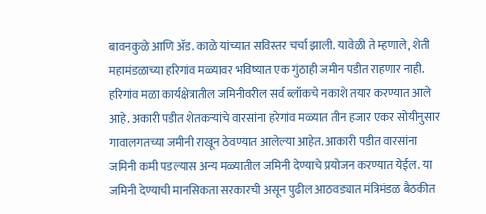बावनकुळे आणि ॲड. काळे यांच्यात सविस्तर चर्चा झाली. यावेळी ते म्हणाले, शेती महामंडळाच्या हरिगांव मळ्यावर भविष्यात एक गुंठाही जमीन पडीत राहणार नाही. हरिगांव मळा कार्यक्षेत्रातील जमिनीवरील सर्व ब्लॉकचे नकाशे तयार करण्यात आले आहे. अकारी पडीत शेतकऱ्यांचे वारसांना हरेगांव मळ्यात तीन हजार एकर सोयीनुसार गावालगतच्या जमीनी राखून ठेवण्यात आलेल्या आहेत. आकारी पडीत वारसांना जमिनी कमी पडल्यास अन्य मळ्यातील जमिनी देण्याचे प्रयोजन करण्यात येईल. या जमिनी देण्याची मानसिकता सरकारची असून पुढील आठवड्यात मंत्रिमंडळ बैठकीत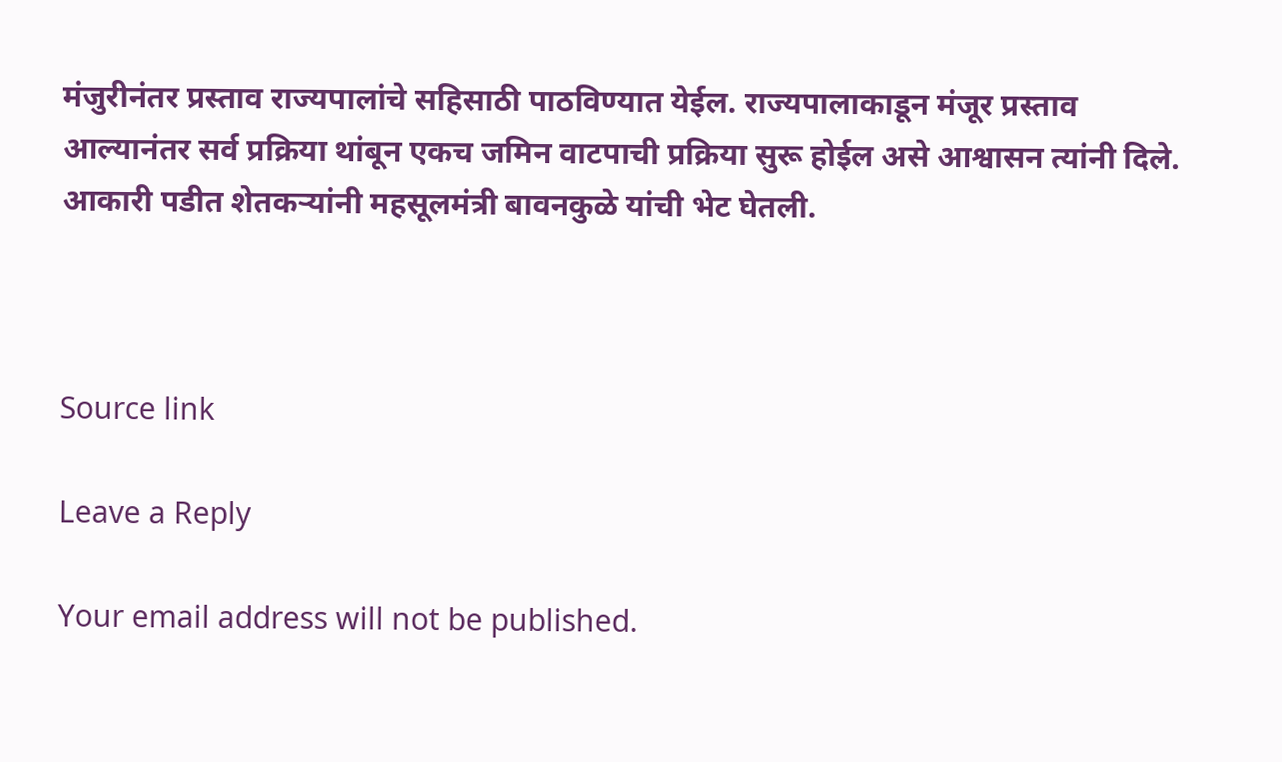मंजुरीनंतर प्रस्ताव राज्यपालांचे सहिसाठी पाठविण्यात येईल. राज्यपालाकाडून मंजूर प्रस्ताव आल्यानंतर सर्व प्रक्रिया थांबून एकच जमिन वाटपाची प्रक्रिया सुरू होईल असे आश्वासन त्यांनी दिले. आकारी पडीत शेतकऱ्यांनी महसूलमंत्री बावनकुळे यांची भेट घेतली.



Source link

Leave a Reply

Your email address will not be published.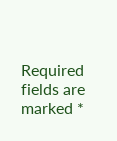Required fields are marked *